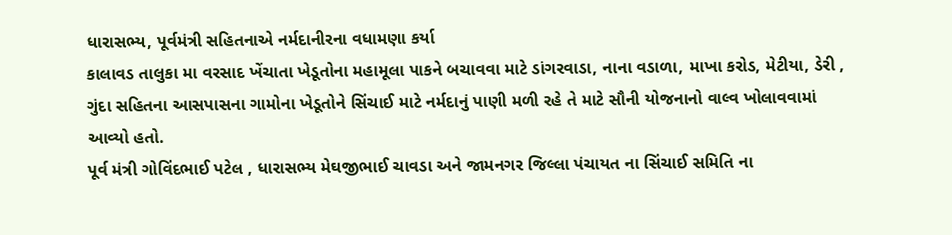ધારાસભ્ય, પૂર્વમંત્રી સહિતનાએ નર્મદાનીરના વધામણા કર્યા
કાલાવડ તાલુકા મા વરસાદ ખેંચાતા ખેડૂતોના મહામૂલા પાકને બચાવવા માટે ડાંગરવાડા, નાના વડાળા, માખા કરોડ, મેટીયા, ડેરી , ગુંદા સહિતના આસપાસના ગામોના ખેડૂતોને સિંચાઈ માટે નર્મદાનું પાણી મળી રહે તે માટે સૌની યોજનાનો વાલ્વ ખોલાવવામાં આવ્યો હતો.
પૂર્વ મંત્રી ગોવિંદભાઈ પટેલ , ધારાસભ્ય મેઘજીભાઈ ચાવડા અને જામનગર જિલ્લા પંચાયત ના સિંચાઈ સમિતિ ના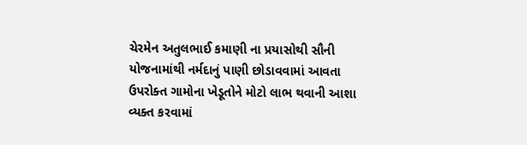ચેરમેન અતુલભાઈ કમાણી ના પ્રયાસોથી સૌની યોજનામાંથી નર્મદાનું પાણી છોડાવવામાં આવતા ઉપરોક્ત ગામોના ખેડૂતોને મોટો લાભ થવાની આશા વ્યક્ત કરવામાં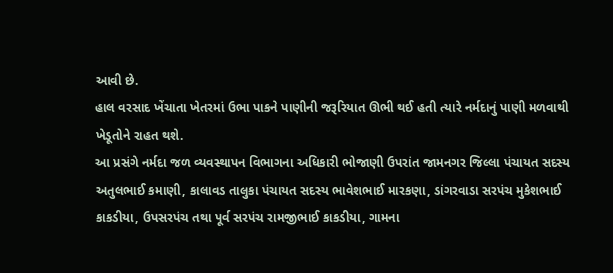આવી છે.
હાલ વરસાદ ખેંચાતા ખેતરમાં ઉભા પાકને પાણીની જરૂરિયાત ઊભી થઈ હતી ત્યારે નર્મદાનું પાણી મળવાથી ખેડૂતોને રાહત થશે.
આ પ્રસંગે નર્મદા જળ વ્યવસ્થાપન વિભાગના અધિકારી ભોજાણી ઉપરાંત જામનગર જિલ્લા પંચાયત સદસ્ય અતુલભાઈ કમાણી, કાલાવડ તાલુકા પંચાયત સદસ્ય ભાવેશભાઈ મારકણા, ડાંગરવાડા સરપંચ મુકેશભાઈ કાકડીયા, ઉપસરપંચ તથા પૂર્વ સરપંચ રામજીભાઈ કાકડીયા, ગામના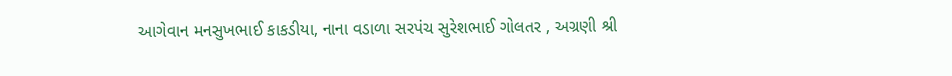આગેવાન મનસુખભાઈ કાકડીયા, નાના વડાળા સરપંચ સુરેશભાઈ ગોલતર , અગ્રણી શ્રી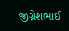જીગ્નેશભાઈ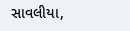સાવલીયા,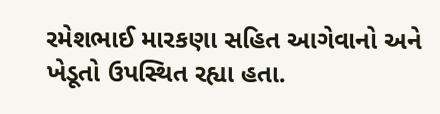રમેશભાઈ મારકણા સહિત આગેવાનો અને ખેડૂતો ઉપસ્થિત રહ્યા હતા.